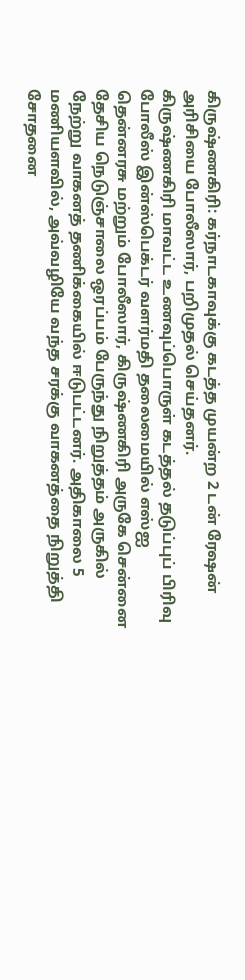கிருஷ்ணகிரி: கர்நாடகாவுக்கு கடத்த முயன்ற 2 டன் ரேஷன் அரிசியை போலீஸார், பறிமுதல் செய்தனர்.
கிருஷ்ணகிரி மாவட்ட உணவுப்பொருள் கடத்தல் தடுப்புப் பிரிவு போலீஸ் இன்ஸ்பெக்டர் வளர்மதி தலைமையில் எஸ்ஐ தென்னரசு மற்றும் போலீஸார், கிருஷ்ணகிரி அருகே சென்னை தேசிய நெடுஞ்சாலை ஒரப்பம் பேருந்து நிறுத்தம் அருகில் நேற்று வாகனத் தணிக்கையில் ஈடுபட்டனர். அதிகாலை 5 மணியளவில், அவ்வழியே வந்த சரக்கு வாகனத்தை நிறுத்தி சோதனை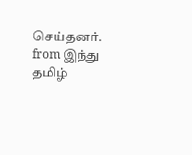செய்தனர்.
from இந்து தமிழ்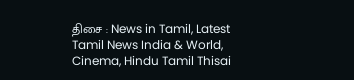திசை : News in Tamil, Latest Tamil News India & World, Cinema, Hindu Tamil Thisai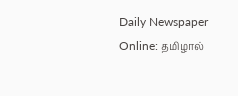Daily Newspaper Online: தமிழால்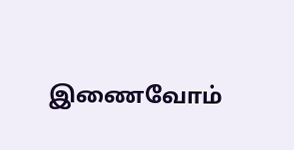இணைவோம்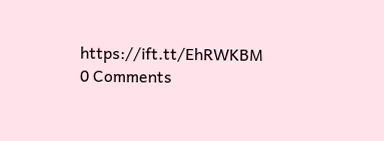https://ift.tt/EhRWKBM
0 Comments